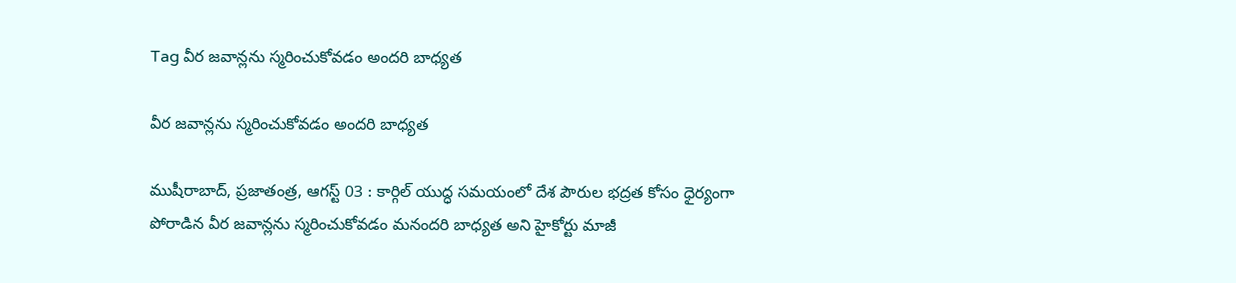Tag వీర జవాన్లను స్మరించుకోవడం అందరి బాధ్యత

వీర జవాన్లను స్మరించుకోవడం అందరి బాధ్యత

ముషీరాబాద్, ప్రజాతంత్ర, ఆగస్ట్ 03 : కార్గిల్ యుద్ధ సమయంలో దేశ పౌరుల భద్రత కోసం ధైర్యంగా పోరాడిన వీర జవాన్లను స్మరించుకోవడం మనందరి బాధ్యత అని హైకోర్టు మాజీ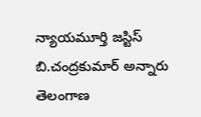న్యాయమూర్తి జస్టిస్ బి.చంద్రకుమార్ అన్నారు తెలంగాణ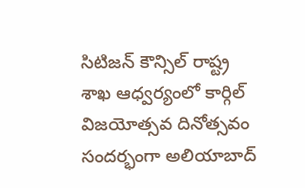సిటిజన్ కౌన్సిల్ రాష్ట్ర శాఖ ఆధ్వర్యంలో కార్గిల్ విజయోత్సవ దినోత్సవం సందర్భంగా అలియాబాద్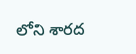లోని శారద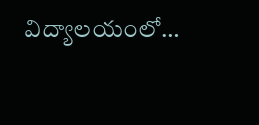విద్యాలయంలో…